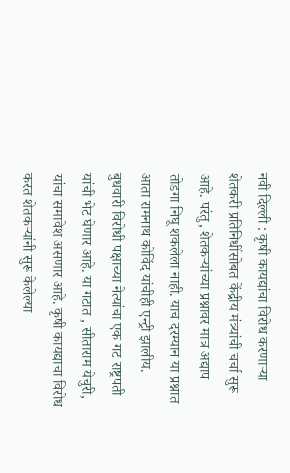नवी दिल्ली : कृषी कायद्यांचा विरोध करणाऱ्या शेतकरी प्रतिनिधींसोबत केंद्रीय मंत्र्यांची चर्चा सुरू आहे. परंतु, शेतकऱ्यांच्या प्रश्नावर मात्र अद्याप तोडगा निघू शकलेला नाही. याच दरम्यान या प्रश्नात आता रामनाथ कोविंद यांचीही एन्ट्री झालीय. बुधवारी विरोधी पक्षाच्या नेत्यांचा एक गट राष्ट्रपती यांची भेट घेणार आहे. या गटात , सीताराम येचुरी, यांचा समावेश असणार आहे. कृषी कायद्याचा विरोध करत शेतकऱ्यांनी सुरू केलेल्या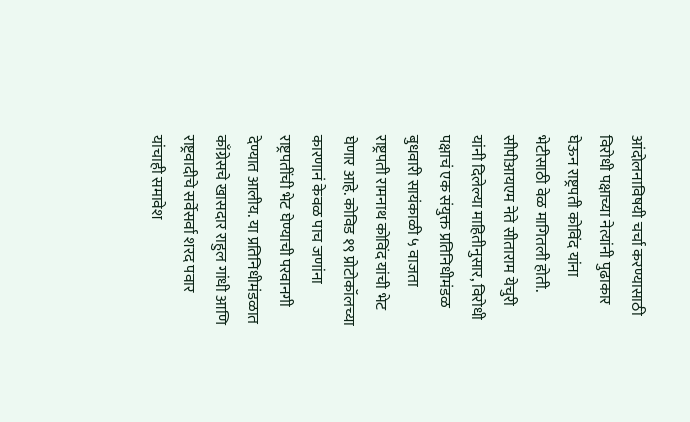आंदोलनाविषयी चर्चा करण्यासाठी विरोधी पक्षाच्या नेत्यांनी पुढाकार घेऊन राष्ट्रपती कोविंद यांना भेटीसाठी वेळ मागितली होती. सीपीआयएम नेते सीताराम येचुरी यांनी दिलेल्या माहितीनुसार, विरोधी पक्षाचं एक संयुक्त प्रतिनिधीमंडळ बुधवारी सायंकाळी ५ वाजता राष्ट्रपती रामनाथ कोविंद यांची भेट घेणार आहे. कोविड १९ प्रोटोकॉलच्या कारणानं केवळ पाच जणांना राष्ट्रपतींची भेट घेण्याची परवानगी देण्यात आलीय. या प्रतिनिधीमंडळात काँग्रेसचे खासदार राहुल गांधी आणि राष्ट्रवादीचे सर्वेसर्वा शरद पवार यांचाही समावेश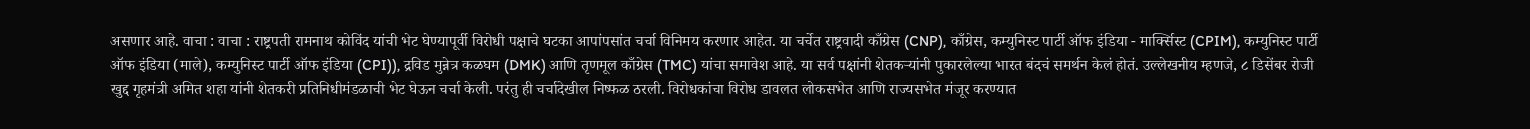असणार आहे. वाचा : वाचा : राष्ट्रपती रामनाथ कोविंद यांची भेट घेण्यापूर्वी विरोधी पक्षाचे घटका आपांपसांत चर्चा विनिमय करणार आहेत. या चर्चेत राष्ट्रवादी काँग्रेस (CNP), काँग्रेस, कम्युनिस्ट पार्टी ऑफ इंडिया - मार्क्सिस्ट (CPIM), कम्युनिस्ट पार्टी ऑफ इंडिया (माले), कम्युनिस्ट पार्टी ऑफ इंडिया (CPI)), द्रविड मुन्नेत्र कळघम (DMK) आणि तृणमूल काँग्रेस (TMC) यांचा समावेश आहे. या सर्व पक्षांनी शेतकऱ्यांनी पुकारलेल्या भारत बंदचं समर्थन केलं होतं. उल्लेखनीय म्हणजे, ८ डिसेंबर रोजी खुद्द गृहमंत्री अमित शहा यांनी शेतकरी प्रतिनिधीमंडळाची भेट घेऊन चर्चा केली. परंतु ही चर्चादेखील निष्फळ ठरली. विरोधकांचा विरोध डावलत लोकसभेत आणि राज्यसभेत मंजूर करण्यात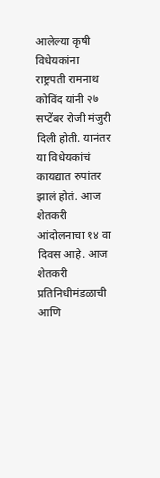आलेल्या कृषी विधेयकांना राष्ट्रपती रामनाथ कोविंद यांनी २७ सप्टेंबर रोजी मंजुरी दिली होती. यानंतर या विधेयकांचं कायद्यात रुपांतर झालं होतं. आज शेतकरी आंदोलनाचा १४ वा दिवस आहे. आज शेतकरी प्रतिनिधीमंडळाची आणि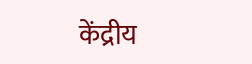केंद्रीय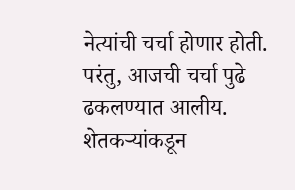नेत्यांची चर्चा होणार होती. परंतु, आजची चर्चा पुढे ढकलण्यात आलीय. शेतकऱ्यांकडून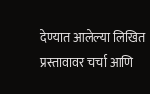देण्यात आलेल्या लिखित प्रस्तावावर चर्चा आणि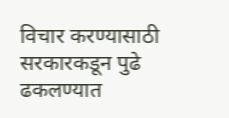विचार करण्यासाठी सरकारकडून पुढे ढकलण्यात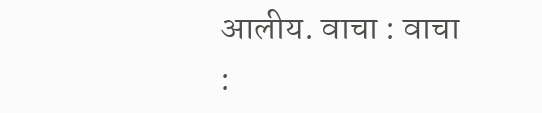आलीय. वाचा : वाचा :